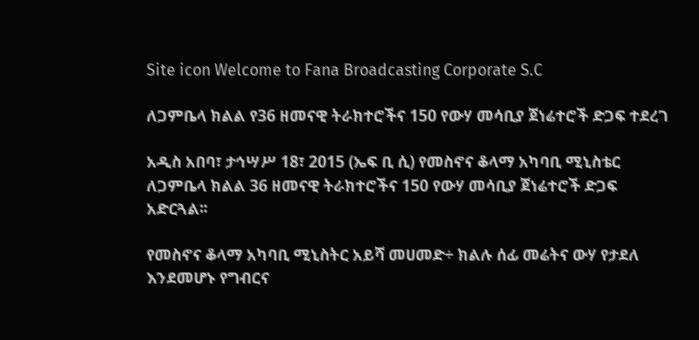Site icon Welcome to Fana Broadcasting Corporate S.C

ለጋምቤላ ክልል የ36 ዘመናዊ ትራክተሮችና 150 የውሃ መሳቢያ ጀነሬተሮች ድጋፍ ተደረገ

አዲስ አበባ፣ ታኅሣሥ 18፣ 2015 (ኤፍ ቢ ሲ) የመስኖና ቆላማ አካባቢ ሚኒስቴር ለጋምቤላ ክልል 36 ዘመናዊ ትራክተሮችና 150 የውሃ መሳቢያ ጀነሬተሮች ድጋፍ አድርጓል፡፡

የመስኖና ቆላማ አካባቢ ሚኒስትር አይሻ መሀመድ÷ ክልሉ ሰፊ መሬትና ውሃ የታደለ እንደመሆኑ የግብርና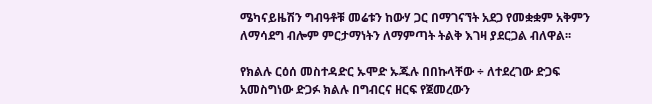ሜካናይዜሽን ግብዓቶቹ መሬቱን ከውሃ ጋር በማገናኘት አደጋ የመቋቋም አቅምን ለማሳደግ ብሎም ምርታማነትን ለማምጣት ትልቅ እገዛ ያደርጋል ብለዋል፡፡

የክልሉ ርዕሰ መስተዳድር ኡሞድ ኡጁሉ በበኩላቸው ÷ ለተደረገው ድጋፍ አመስግነው ድጋፉ ክልሉ በግብርና ዘርፍ የጀመረውን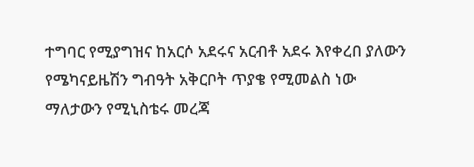ተግባር የሚያግዝና ከአርሶ አደሩና አርብቶ አደሩ እየቀረበ ያለውን የሜካናይዜሽን ግብዓት አቅርቦት ጥያቄ የሚመልስ ነው ማለታውን የሚኒስቴሩ መረጃ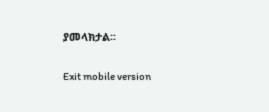ያመላክታል፡፡

Exit mobile version